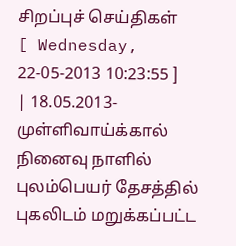சிறப்புச் செய்திகள்
[ Wednesday, 22-05-2013 10:23:55 ]
| 18.05.2013- முள்ளிவாய்க்கால் நினைவு நாளில் புலம்பெயர் தேசத்தில் புகலிடம் மறுக்கப்பட்ட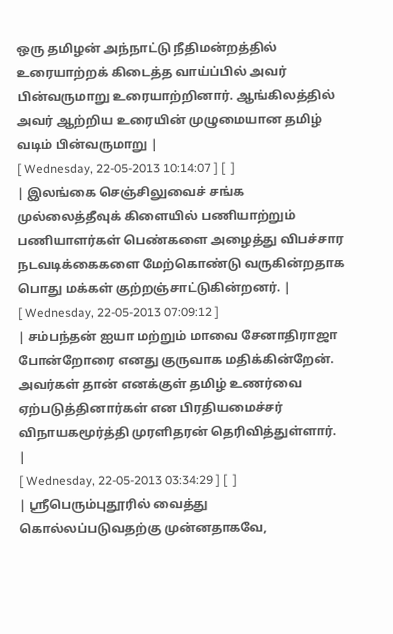ஒரு தமிழன் அந்நாட்டு நீதிமன்றத்தில் உரையாற்றக் கிடைத்த வாய்ப்பில் அவர் பின்வருமாறு உரையாற்றினார். ஆங்கிலத்தில் அவர் ஆற்றிய உரையின் முழுமையான தமிழ் வடிம் பின்வருமாறு |
[ Wednesday, 22-05-2013 10:14:07 ] [  ]
| இலங்கை செஞ்சிலுவைச் சங்க முல்லைத்தீவுக் கிளையில் பணியாற்றும் பணியாளர்கள் பெண்களை அழைத்து விபச்சார நடவடிக்கைகளை மேற்கொண்டு வருகின்றதாக பொது மக்கள் குற்றஞ்சாட்டுகின்றனர். |
[ Wednesday, 22-05-2013 07:09:12 ]
| சம்பந்தன் ஐயா மற்றும் மாவை சேனாதிராஜா போன்றோரை எனது குருவாக மதிக்கின்றேன். அவர்கள் தான் எனக்குள் தமிழ் உணர்வை ஏற்படுத்தினார்கள் என பிரதியமைச்சர் விநாயகமூர்த்தி முரளிதரன் தெரிவித்துள்ளார். |
[ Wednesday, 22-05-2013 03:34:29 ] [  ]
| ஸ்ரீபெரும்புதூரில் வைத்து கொல்லப்படுவதற்கு முன்னதாகவே,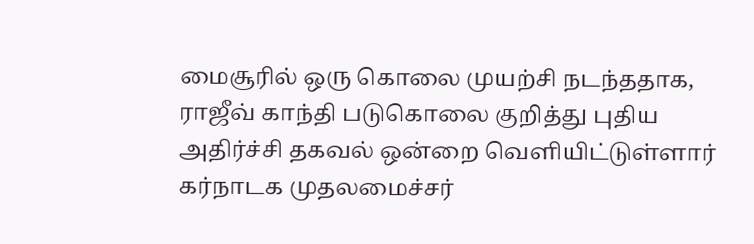மைசூரில் ஒரு கொலை முயற்சி நடந்ததாக, ராஜீவ் காந்தி படுகொலை குறித்து புதிய அதிர்ச்சி தகவல் ஒன்றை வெளியிட்டுள்ளார் கர்நாடக முதலமைச்சர்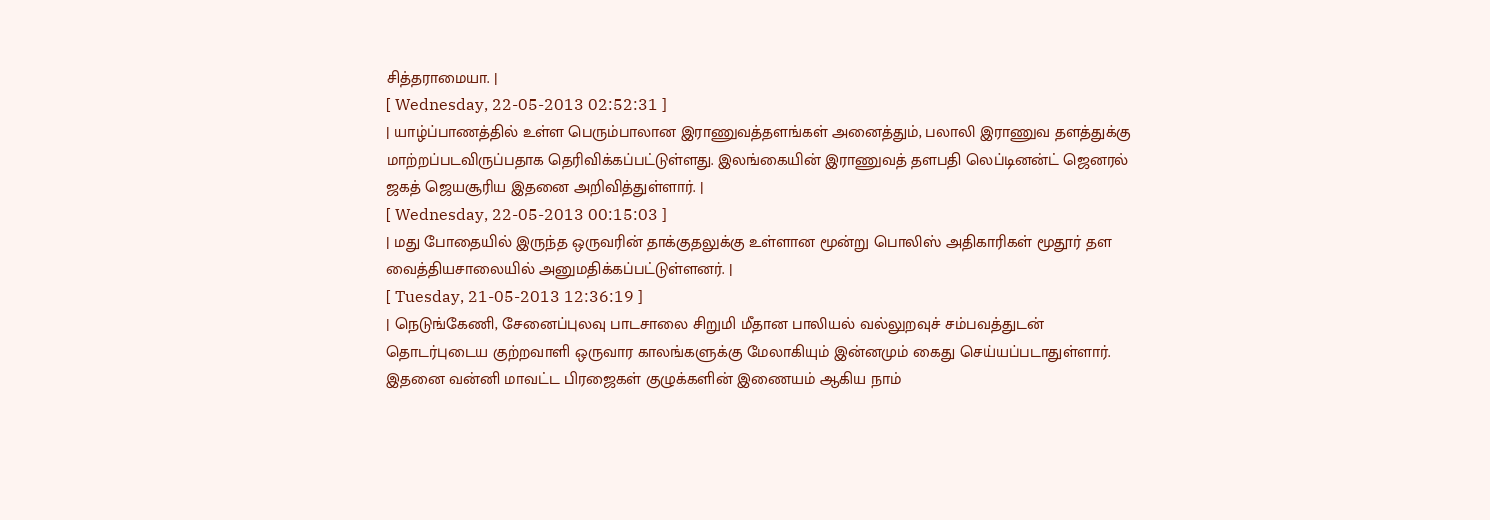சித்தராமையா. |
[ Wednesday, 22-05-2013 02:52:31 ]
| யாழ்ப்பாணத்தில் உள்ள பெரும்பாலான இராணுவத்தளங்கள் அனைத்தும், பலாலி இராணுவ தளத்துக்கு மாற்றப்படவிருப்பதாக தெரிவிக்கப்பட்டுள்ளது. இலங்கையின் இராணுவத் தளபதி லெப்டினன்ட் ஜெனரல் ஜகத் ஜெயசூரிய இதனை அறிவித்துள்ளார். |
[ Wednesday, 22-05-2013 00:15:03 ]
| மது போதையில் இருந்த ஒருவரின் தாக்குதலுக்கு உள்ளான மூன்று பொலிஸ் அதிகாரிகள் மூதூர் தள வைத்தியசாலையில் அனுமதிக்கப்பட்டுள்ளனர். |
[ Tuesday, 21-05-2013 12:36:19 ]
| நெடுங்கேணி, சேனைப்புலவு பாடசாலை சிறுமி மீதான பாலியல் வல்லுறவுச் சம்பவத்துடன் தொடர்புடைய குற்றவாளி ஒருவார காலங்களுக்கு மேலாகியும் இன்னமும் கைது செய்யப்படாதுள்ளார். இதனை வன்னி மாவட்ட பிரஜைகள் குழுக்களின் இணையம் ஆகிய நாம்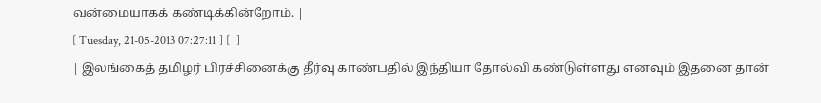வன்மையாகக் கண்டிக்கின்றோம். |
[ Tuesday, 21-05-2013 07:27:11 ] [  ]
| இலங்கைத் தமிழர் பிரச்சினைக்கு தீர்வு காண்பதில் இந்தியா தோல்வி கண்டுள்ளது எனவும் இதனை தான்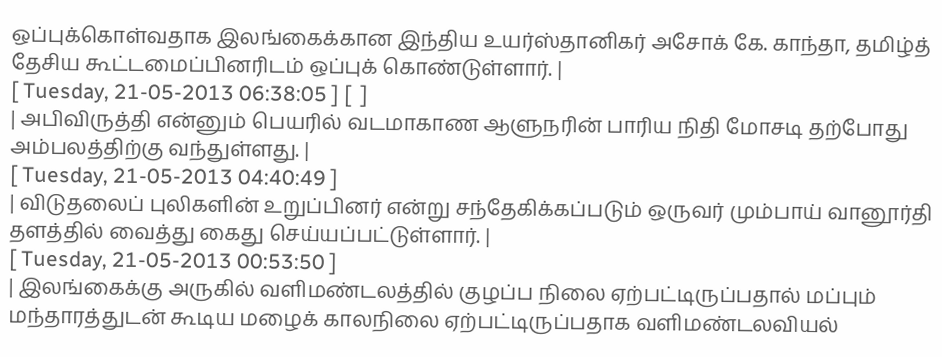ஒப்புக்கொள்வதாக இலங்கைக்கான இந்திய உயர்ஸ்தானிகர் அசோக் கே. காந்தா, தமிழ்த் தேசிய கூட்டமைப்பினரிடம் ஒப்புக் கொண்டுள்ளார். |
[ Tuesday, 21-05-2013 06:38:05 ] [  ]
| அபிவிருத்தி என்னும் பெயரில் வடமாகாண ஆளுநரின் பாரிய நிதி மோசடி தற்போது அம்பலத்திற்கு வந்துள்ளது. |
[ Tuesday, 21-05-2013 04:40:49 ]
| விடுதலைப் புலிகளின் உறுப்பினர் என்று சந்தேகிக்கப்படும் ஒருவர் மும்பாய் வானூர்தி தளத்தில் வைத்து கைது செய்யப்பட்டுள்ளார். |
[ Tuesday, 21-05-2013 00:53:50 ]
| இலங்கைக்கு அருகில் வளிமண்டலத்தில் குழப்ப நிலை ஏற்பட்டிருப்பதால் மப்பும் மந்தாரத்துடன் கூடிய மழைக் காலநிலை ஏற்பட்டிருப்பதாக வளிமண்டலவியல்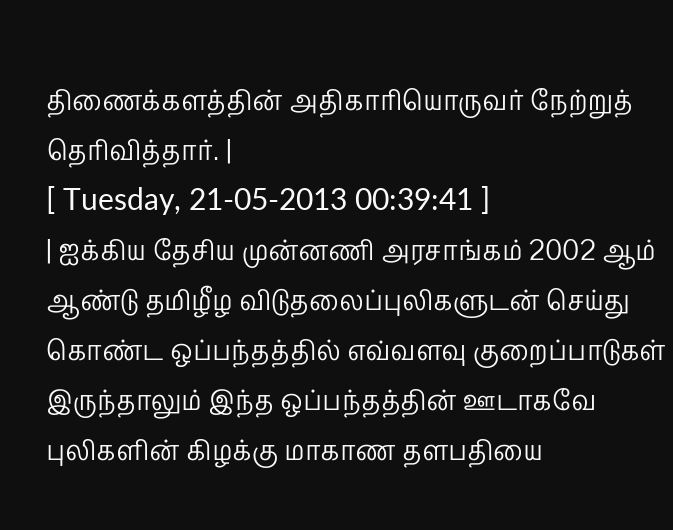திணைக்களத்தின் அதிகாரியொருவர் நேற்றுத் தெரிவித்தார். |
[ Tuesday, 21-05-2013 00:39:41 ]
| ஐக்கிய தேசிய முன்னணி அரசாங்கம் 2002 ஆம் ஆண்டு தமிழீழ விடுதலைப்புலிகளுடன் செய்து கொண்ட ஒப்பந்தத்தில் எவ்வளவு குறைப்பாடுகள் இருந்தாலும் இந்த ஒப்பந்தத்தின் ஊடாகவே புலிகளின் கிழக்கு மாகாண தளபதியை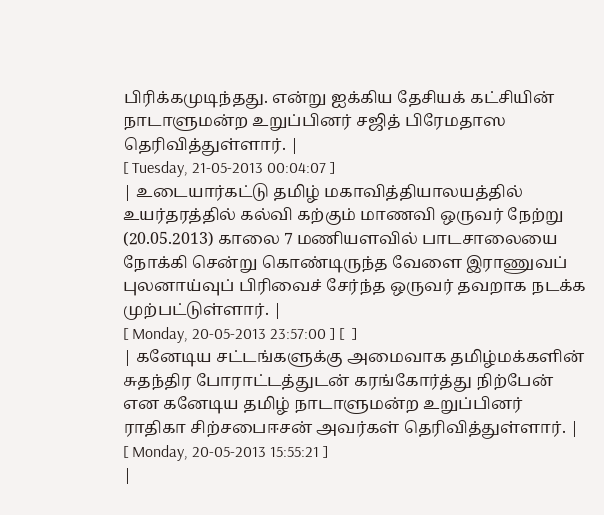பிரிக்கமுடிந்தது. என்று ஐக்கிய தேசியக் கட்சியின் நாடாளுமன்ற உறுப்பினர் சஜித் பிரேமதாஸ தெரிவித்துள்ளார். |
[ Tuesday, 21-05-2013 00:04:07 ]
| உடையார்கட்டு தமிழ் மகாவித்தியாலயத்தில் உயர்தரத்தில் கல்வி கற்கும் மாணவி ஒருவர் நேற்று (20.05.2013) காலை 7 மணியளவில் பாடசாலையை நோக்கி சென்று கொண்டிருந்த வேளை இராணுவப் புலனாய்வுப் பிரிவைச் சேர்ந்த ஒருவர் தவறாக நடக்க முற்பட்டுள்ளார். |
[ Monday, 20-05-2013 23:57:00 ] [  ]
| கனேடிய சட்டங்களுக்கு அமைவாக தமிழ்மக்களின் சுதந்திர போராட்டத்துடன் கரங்கோர்த்து நிற்பேன் என கனேடிய தமிழ் நாடாளுமன்ற உறுப்பினர் ராதிகா சிற்சபைஈசன் அவர்கள் தெரிவித்துள்ளார். |
[ Monday, 20-05-2013 15:55:21 ]
|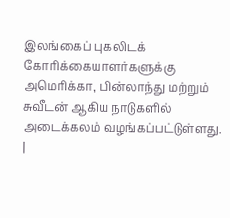இலங்கைப் புகலிடக் கோரிக்கையாளர்களுக்கு அமெரிக்கா, பின்லாந்து மற்றும் சுவீடன் ஆகிய நாடுகளில் அடைக்கலம் வழங்கப்பட்டுள்ளது. |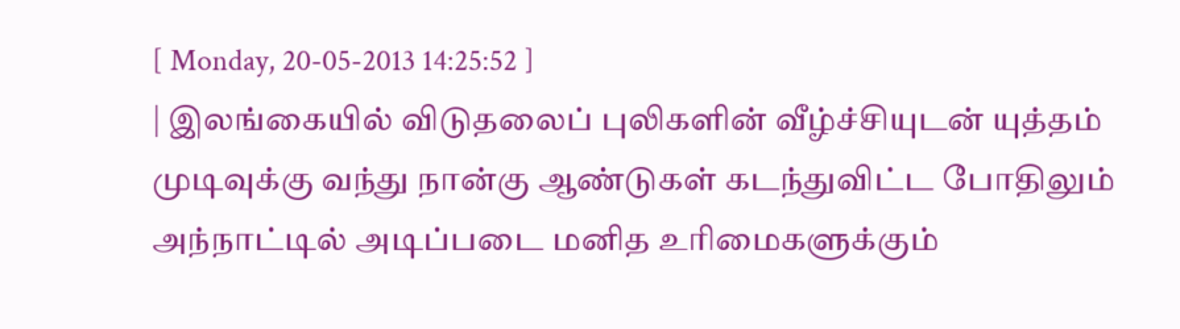[ Monday, 20-05-2013 14:25:52 ]
| இலங்கையில் விடுதலைப் புலிகளின் வீழ்ச்சியுடன் யுத்தம் முடிவுக்கு வந்து நான்கு ஆண்டுகள் கடந்துவிட்ட போதிலும் அந்நாட்டில் அடிப்படை மனித உரிமைகளுக்கும்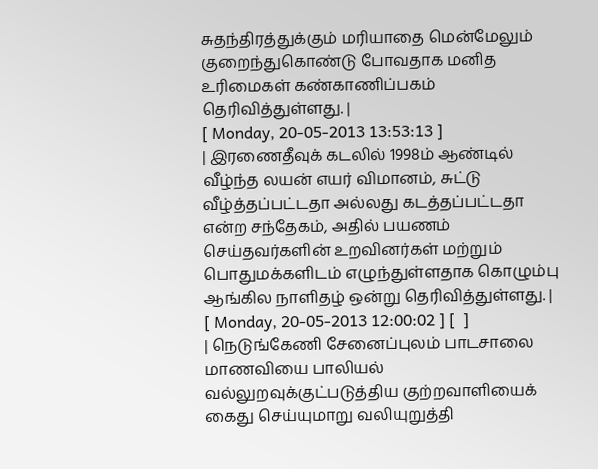சுதந்திரத்துக்கும் மரியாதை மென்மேலும் குறைந்துகொண்டு போவதாக மனித உரிமைகள் கண்காணிப்பகம் தெரிவித்துள்ளது. |
[ Monday, 20-05-2013 13:53:13 ]
| இரணைதீவுக் கடலில் 1998ம் ஆண்டில் வீழ்ந்த லயன் எயர் விமானம், சுட்டு வீழ்த்தப்பட்டதா அல்லது கடத்தப்பட்டதா என்ற சந்தேகம், அதில் பயணம் செய்தவர்களின் உறவினர்கள் மற்றும் பொதுமக்களிடம் எழுந்துள்ளதாக கொழும்பு ஆங்கில நாளிதழ் ஒன்று தெரிவித்துள்ளது. |
[ Monday, 20-05-2013 12:00:02 ] [  ]
| நெடுங்கேணி சேனைப்புலம் பாடசாலை மாணவியை பாலியல் வல்லுறவுக்குட்படுத்திய குற்றவாளியைக் கைது செய்யுமாறு வலியுறுத்தி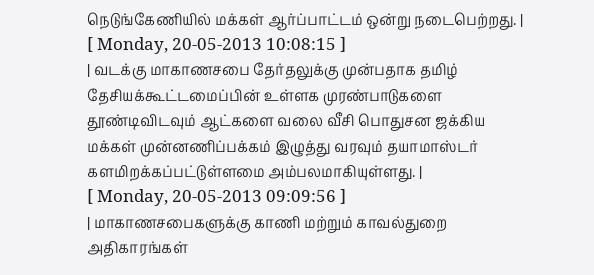நெடுங்கேணியில் மக்கள் ஆர்ப்பாட்டம் ஒன்று நடைபெற்றது. |
[ Monday, 20-05-2013 10:08:15 ]
| வடக்கு மாகாணசபை தேர்தலுக்கு முன்பதாக தமிழ் தேசியக்கூட்டமைப்பின் உள்ளக முரண்பாடுகளை தூண்டிவிடவும் ஆட்களை வலை வீசி பொதுசன ஜக்கிய மக்கள் முன்னணிப்பக்கம் இழுத்து வரவும் தயாமாஸ்டர் களமிறக்கப்பட்டுள்ளமை அம்பலமாகியுள்ளது. |
[ Monday, 20-05-2013 09:09:56 ]
| மாகாணசபைகளுக்கு காணி மற்றும் காவல்துறை அதிகாரங்கள்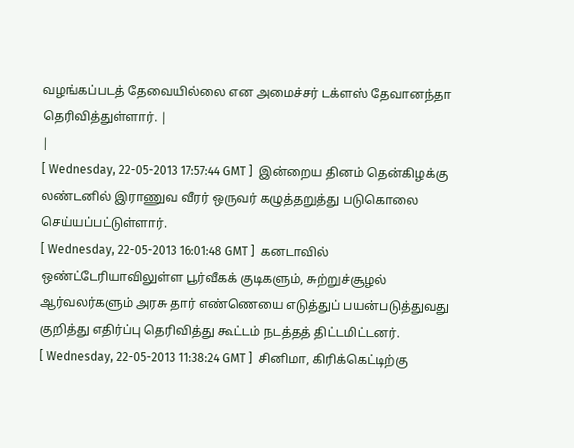வழங்கப்படத் தேவையில்லை என அமைச்சர் டக்ளஸ் தேவானந்தா தெரிவித்துள்ளார். |
|
[ Wednesday, 22-05-2013 17:57:44 GMT ]  இன்றைய தினம் தென்கிழக்கு லண்டனில் இராணுவ வீரர் ஒருவர் கழுத்தறுத்து படுகொலை செய்யப்பட்டுள்ளார்.
[ Wednesday, 22-05-2013 16:01:48 GMT ]  கனடாவில் ஒண்ட்டேரியாவிலுள்ள பூர்வீகக் குடிகளும், சுற்றுச்சூழல் ஆர்வலர்களும் அரசு தார் எண்ணெயை எடுத்துப் பயன்படுத்துவது குறித்து எதிர்ப்பு தெரிவித்து கூட்டம் நடத்தத் திட்டமிட்டனர்.
[ Wednesday, 22-05-2013 11:38:24 GMT ]  சினிமா, கிரிக்கெட்டிற்கு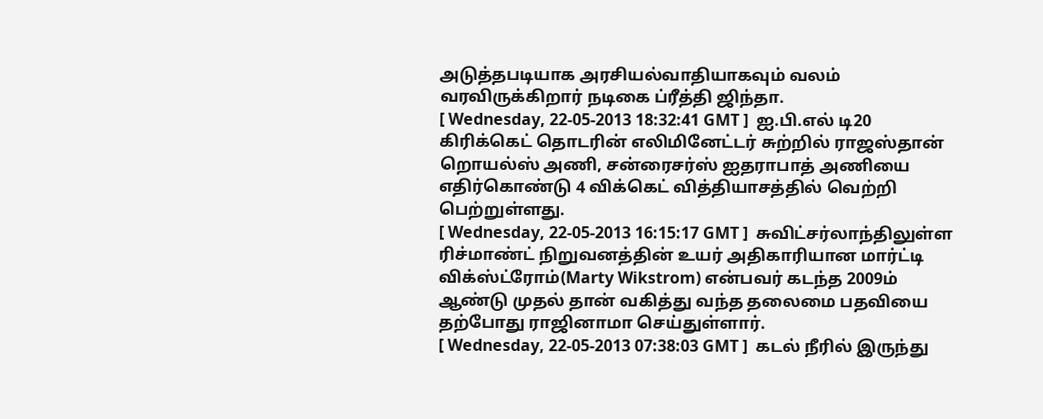அடுத்தபடியாக அரசியல்வாதியாகவும் வலம் வரவிருக்கிறார் நடிகை ப்ரீத்தி ஜிந்தா.
[ Wednesday, 22-05-2013 18:32:41 GMT ]  ஐ.பி.எல் டி20 கிரிக்கெட் தொடரின் எலிமினேட்டர் சுற்றில் ராஜஸ்தான் றொயல்ஸ் அணி, சன்ரைசர்ஸ் ஐதராபாத் அணியை எதிர்கொண்டு 4 விக்கெட் வித்தியாசத்தில் வெற்றி பெற்றுள்ளது.
[ Wednesday, 22-05-2013 16:15:17 GMT ]  சுவிட்சர்லாந்திலுள்ள ரிச்மாண்ட் நிறுவனத்தின் உயர் அதிகாரியான மார்ட்டி விக்ஸ்ட்ரோம்(Marty Wikstrom) என்பவர் கடந்த 2009ம் ஆண்டு முதல் தான் வகித்து வந்த தலைமை பதவியை தற்போது ராஜினாமா செய்துள்ளார்.
[ Wednesday, 22-05-2013 07:38:03 GMT ]  கடல் நீரில் இருந்து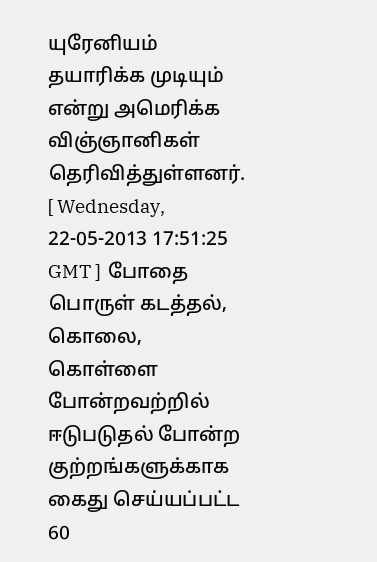யுரேனியம் தயாரிக்க முடியும் என்று அமெரிக்க விஞ்ஞானிகள் தெரிவித்துள்ளனர்.
[ Wednesday, 22-05-2013 17:51:25 GMT ]  போதை பொருள் கடத்தல், கொலை, கொள்ளை போன்றவற்றில் ஈடுபடுதல் போன்ற குற்றங்களுக்காக கைது செய்யப்பட்ட 60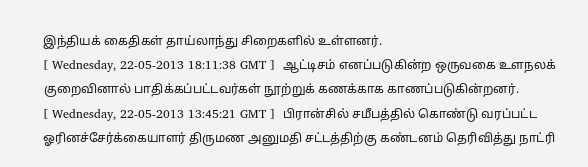இந்தியக் கைதிகள் தாய்லாந்து சிறைகளில் உள்ளனர்.
[ Wednesday, 22-05-2013 18:11:38 GMT ]  ஆட்டிசம் எனப்படுகின்ற ஒருவகை உளநலக் குறைவினால் பாதிக்கப்பட்டவர்கள் நூற்றுக் கணக்காக காணப்படுகின்றனர்.
[ Wednesday, 22-05-2013 13:45:21 GMT ]  பிரான்சில் சமீபத்தில் கொண்டு வரப்பட்ட ஓரினச்சேர்க்கையாளர் திருமண அனுமதி சட்டத்திற்கு கண்டனம் தெரிவித்து நாட்ரி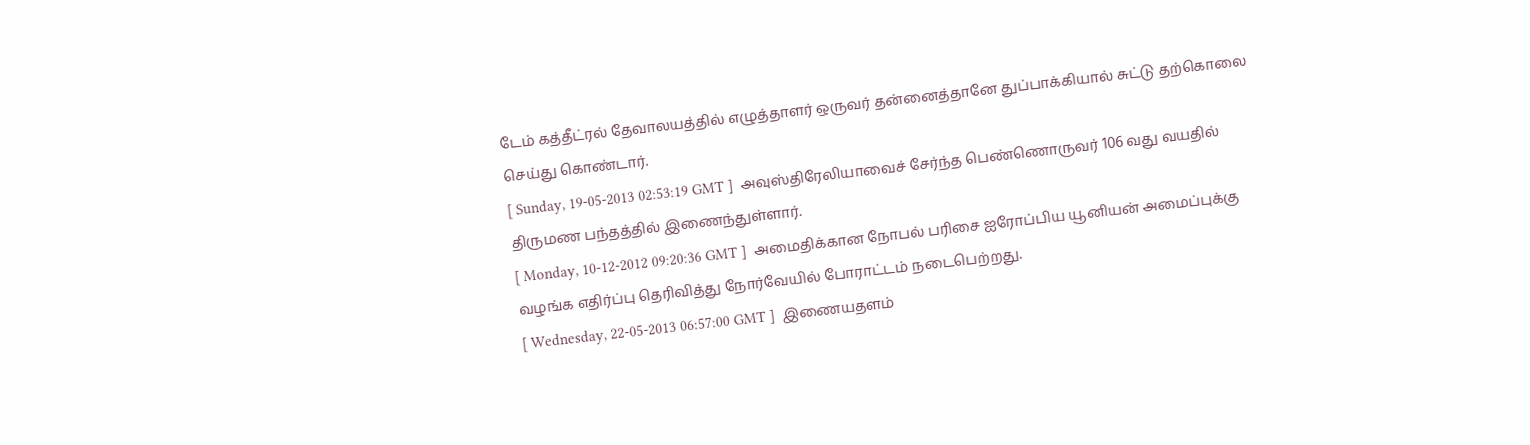டேம் கத்தீட்ரல் தேவாலயத்தில் எழுத்தாளர் ஒருவர் தன்னைத்தானே துப்பாக்கியால் சுட்டு தற்கொலை செய்து கொண்டார்.
[ Sunday, 19-05-2013 02:53:19 GMT ]  அவுஸ்திரேலியாவைச் சேர்ந்த பெண்ணொருவர் 106 வது வயதில் திருமண பந்தத்தில் இணைந்துள்ளார்.
[ Monday, 10-12-2012 09:20:36 GMT ]  அமைதிக்கான நோபல் பரிசை ஐரோப்பிய யூனியன் அமைப்புக்கு வழங்க எதிர்ப்பு தெரிவித்து நோர்வேயில் போராட்டம் நடைபெற்றது.
[ Wednesday, 22-05-2013 06:57:00 GMT ]  இணையதளம்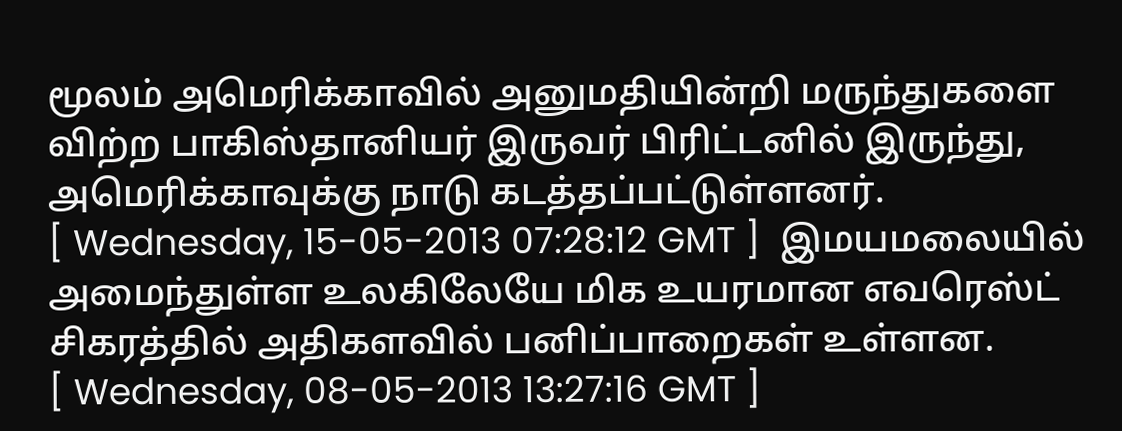மூலம் அமெரிக்காவில் அனுமதியின்றி மருந்துகளை விற்ற பாகிஸ்தானியர் இருவர் பிரிட்டனில் இருந்து, அமெரிக்காவுக்கு நாடு கடத்தப்பட்டுள்ளனர்.
[ Wednesday, 15-05-2013 07:28:12 GMT ]  இமயமலையில் அமைந்துள்ள உலகிலேயே மிக உயரமான எவரெஸ்ட் சிகரத்தில் அதிகளவில் பனிப்பாறைகள் உள்ளன.
[ Wednesday, 08-05-2013 13:27:16 GMT ]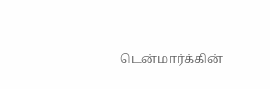டென்மார்க்கின்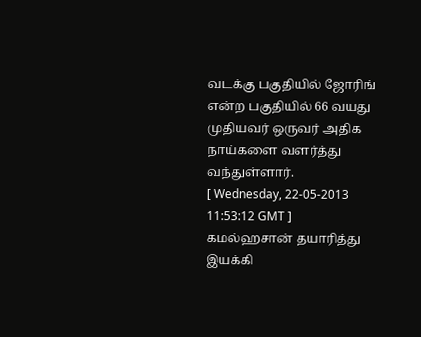வடக்கு பகுதியில் ஜோரிங் என்ற பகுதியில் 66 வயது முதியவர் ஒருவர் அதிக நாய்களை வளர்த்து வந்துள்ளார்.
[ Wednesday, 22-05-2013 11:53:12 GMT ]  கமல்ஹசான் தயாரித்து இயக்கி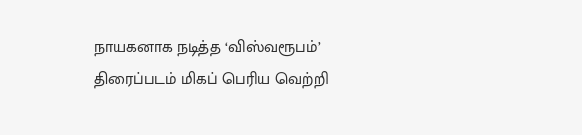நாயகனாக நடித்த ‘விஸ்வரூபம்’ திரைப்படம் மிகப் பெரிய வெற்றி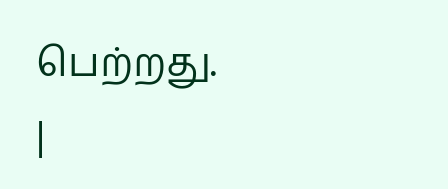பெற்றது.
|